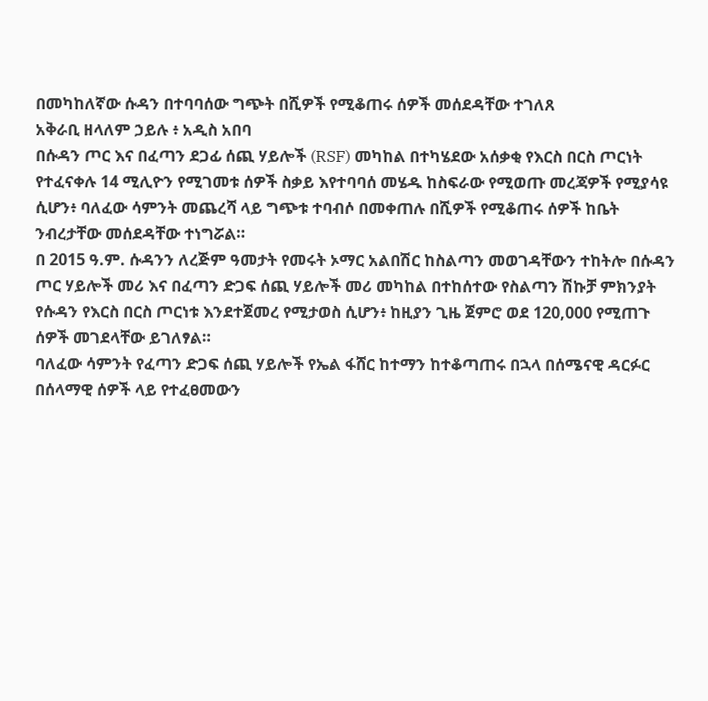በመካከለኛው ሱዳን በተባባሰው ግጭት በሺዎች የሚቆጠሩ ሰዎች መሰደዳቸው ተገለጸ
አቅራቢ ዘላለም ኃይሉ ፥ አዲስ አበባ
በሱዳን ጦር እና በፈጣን ደጋፊ ሰጪ ሃይሎች (RSF) መካከል በተካሄደው አሰቃቂ የእርስ በርስ ጦርነት የተፈናቀሉ 14 ሚሊዮን የሚገመቱ ሰዎች ስቃይ እየተባባሰ መሄዱ ከስፍራው የሚወጡ መረጃዎች የሚያሳዩ ሲሆን፥ ባለፈው ሳምንት መጨረሻ ላይ ግጭቱ ተባብሶ በመቀጠሉ በሺዎች የሚቆጠሩ ሰዎች ከቤት ንብረታቸው መሰደዳቸው ተነግሯል።
በ 2015 ዓ.ም. ሱዳንን ለረጅም ዓመታት የመሩት ኦማር አልበሽር ከስልጣን መወገዳቸውን ተከትሎ በሱዳን ጦር ሃይሎች መሪ እና በፈጣን ድጋፍ ሰጪ ሃይሎች መሪ መካከል በተከሰተው የስልጣን ሽኩቻ ምክንያት የሱዳን የእርስ በርስ ጦርነቱ እንደተጀመረ የሚታወስ ሲሆን፥ ከዚያን ጊዜ ጀምሮ ወደ 120,000 የሚጠጉ ሰዎች መገደላቸው ይገለፃል።
ባለፈው ሳምንት የፈጣን ድጋፍ ሰጪ ሃይሎች የኤል ፋሸር ከተማን ከተቆጣጠሩ በኋላ በሰሜናዊ ዳርፉር በሰላማዊ ሰዎች ላይ የተፈፀመውን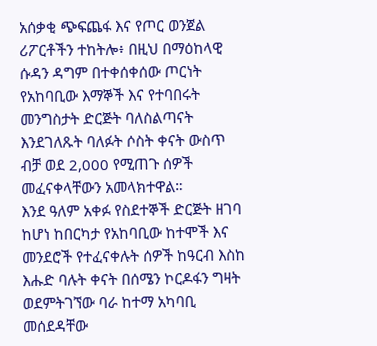አሰቃቂ ጭፍጨፋ እና የጦር ወንጀል ሪፖርቶችን ተከትሎ፥ በዚህ በማዕከላዊ ሱዳን ዳግም በተቀሰቀሰው ጦርነት የአከባቢው እማኞች እና የተባበሩት መንግስታት ድርጅት ባለስልጣናት እንደገለጹት ባለፉት ሶስት ቀናት ውስጥ ብቻ ወደ 2,000 የሚጠጉ ሰዎች መፈናቀላቸውን አመላክተዋል።
እንደ ዓለም አቀፉ የስደተኞች ድርጅት ዘገባ ከሆነ ከበርካታ የአከባቢው ከተሞች እና መንደሮች የተፈናቀሉት ሰዎች ከዓርብ እስከ እሑድ ባሉት ቀናት በሰሜን ኮርዶፋን ግዛት ወደምትገኘው ባራ ከተማ አካባቢ መሰደዳቸው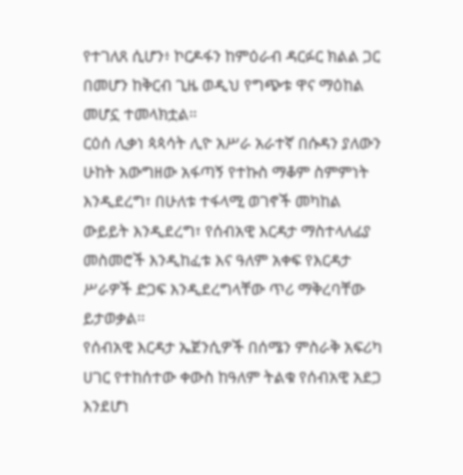የተገለጸ ሲሆን፥ ኮርዶፋን ከምዕራብ ዳርፉር ክልል ጋር በመሆን ከቅርብ ጊዜ ወዲህ የግጭቱ ዋና ማዕከል መሆኗ ተመላክቷል።
ርዕሰ ሊቃነ ጳጳሳት ሊዮ አሥራ አራተኛ በሱዳን ያለውን ሁከት አውግዘው አፋጣኝ የተኩስ ማቆም ስምምነት እንዲደረግ፣ በሁለቱ ተፋላሚ ወገኖች መካከል ውይይት እንዲደረግ፣ የሰብአዊ እርዳታ ማስተላለፊያ መስመሮች እንዲከፈቱ እና ዓለም አቀፍ የእርዳታ ሥራዎች ድጋፍ እንዲደረግላቸው ጥሪ ማቅረባቸው ይታወቃል።
የሰብአዊ እርዳታ ኤጀንሲዎች በሰሜን ምስራቅ አፍሪካ ሀገር የተከሰተው ቀውስ ከዓለም ትልቁ የሰብአዊ አደጋ እንደሆነ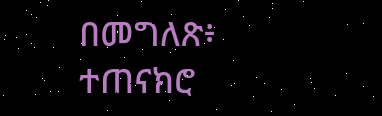በመግለጽ፥ ተጠናክሮ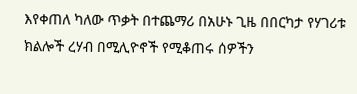እየቀጠለ ካለው ጥቃት በተጨማሪ በአሁኑ ጊዜ በበርካታ የሃገሪቱ ክልሎች ረሃብ በሚሊዮኖች የሚቆጠሩ ሰዎችን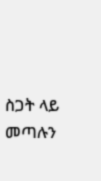ስጋት ላይ መጣሉን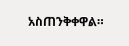አስጠንቅቀዋል።